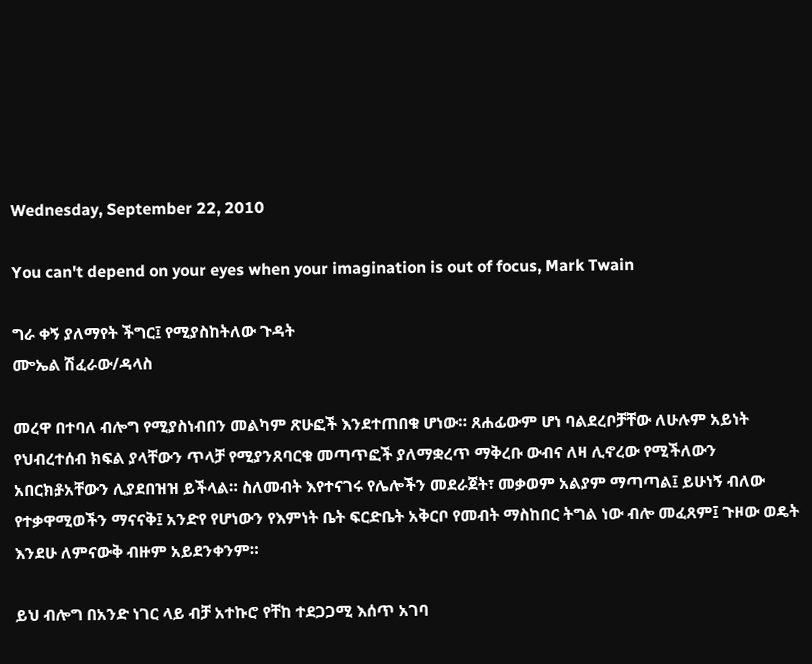Wednesday, September 22, 2010

You can't depend on your eyes when your imagination is out of focus, Mark Twain

ግራ ቀኝ ያለማየት ችግር፤ የሚያስከትለው ጉዳት
ᎀኤል ሽፈራው/ዳላስ

መረዋ በተባለ ብሎግ የሚያስነብበን መልካም ጽሁፎች እንደተጠበቁ ሆነው። ጸሐፊውም ሆነ ባልደረቦቻቸው ለሁሉም አይነት የህብረተሰብ ክፍል ያላቸውን ጥላቻ የሚያንጸባርቁ መጣጥፎች ያለማቋረጥ ማቅረቡ ውብና ለዛ ሊኖረው የሚችለውን አበርክⶆአቸውን ሊያደበዝዝ ይችላል። ስለመብት እየተናገሩ የሌሎችን መደራጀት፣ መቃወም አልያም ማጣጣል፤ ይሁነኝ ብለው የተቃዋሚወችን ማናናቅ፤ አንድየ የሆነውን የእምነት ቤት ፍርድቤት አቅርቦ የመብት ማስከበር ትግል ነው ብሎ መፈጸም፤ ጉዞው ወዴት እንደሁ ለምናውቅ ብዙም አይደንቀንም።

ይህ ብሎግ በአንድ ነገር ላይ ብቻ አተኩሮ የቸከ ተደጋጋሚ እሰጥ አገባ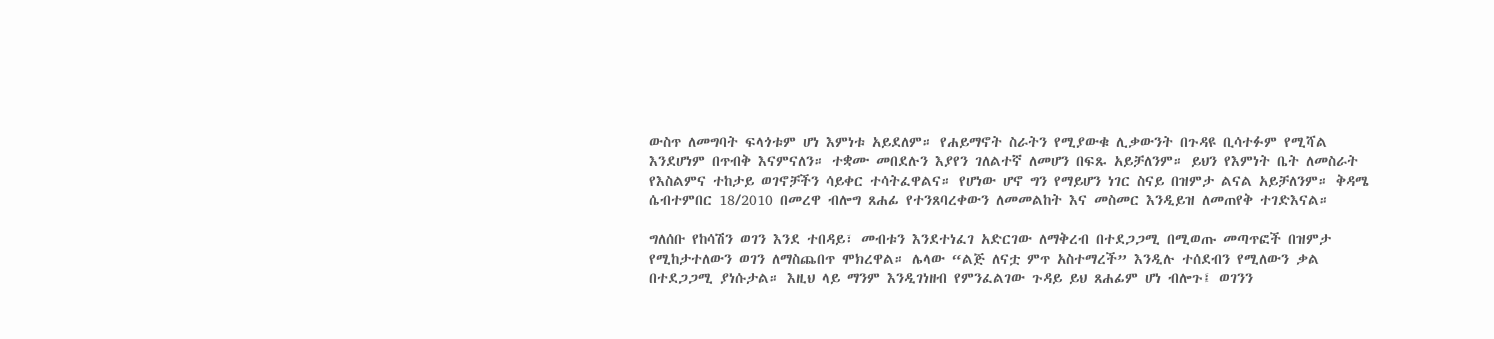ውስጥ ለመግባት ፍላጎቱም ሆነ እምነቱ አይደለም። የሐይማኖት ስራትን የሚያውቁ ሊቃውንት በጉዳዩ ቢሳተፉም የሚሻል እንደሆነም በጥብቅ እናምናለን። ተቋሙ መበደሉን እያየን ገለልተኛ ለመሆን በፍጹ አይቻለንም። ይህን የእምነት ቤት ለመስራት የእስልምና ተከታይ ወገኖቻችን ሳይቀር ተሳትፈዋልና። የሆነው ሆኖ ግን የማይሆን ነገር ስናይ በዝምታ ልናል አይቻለንም። ቅዳሜ ሴብተምበር 18/2010 በመረዋ ብሎግ ጸሐፊ የተንጸባረቀውን ለመመልከት እና መስመር እንዲይዝ ለመጠየቅ ተገድእናል።

ግለሰቡ የከሳሽን ወገን እንደ ተበዳይ፣ መብቱን እንደተነፈገ አድርገው ለማቅረብ በተደጋጋሚ በሚወጡ መጣጥፎች በዝምታ የሚከታተለውን ወገን ለማስጨበጥ ሞክረዋል። ሌላው “ልጅ ለናቷ ምጥ አስተማረች” እንዲሉ ተሰደብን የሚለውን ቃል በተደጋጋሚ ያነሱታል። እዚህ ላይ ማንም እንዲገነዘብ የምንፈልገው ጉዳይ ይህ ጸሐፊም ሆነ ብሎጉ፤ ወገንን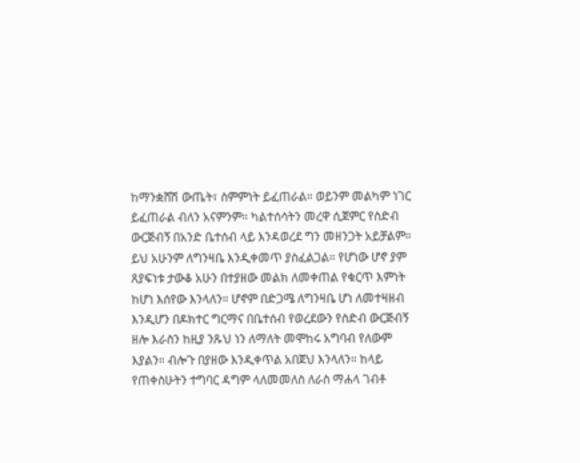ከማንቋሸሽ ውጤት፣ ስምምነት ይፈጠራል። ወይንም መልካም ነገር ይፈጠራል ብለን አናምንም። ካልተሰሳትን መረዋ ሲጀምር የስድብ ውርጅብኝ በአንድ ቤተሰብ ላይ እንዳወረደ ግን መዘንጋት አይቻልም። ይህ አሁንም ለግንዛቤ እንዲቀመጥ ያስፈልጋል። የሆነው ሆኖ ያም ጸያፍነቱ ታውቆ አሁን በተያዘው መልክ ለመቀጠል የቁርጥ እምነት ከሆነ እሰየው እንላለን። ሆኖም በድጋሜ ለግንዛቤ ሆነ ለመተዛዘብ እንዲሆን በዶክተር ግርማና በቤተሰብ የወረደውን የስድብ ውርጅብኝ ዘሎ እራስን ከዚያ ንጹህ ነን ለማለት መሞከሩ አግባብ የለውም እያልን። ብሎጉ በያዘው እንዲቀጥል አበጀህ እንላለን። ከላይ የጠቀስሁትን ተግባር ዳግም ላለመመለስ ለራስ ማሐላ ገብቶ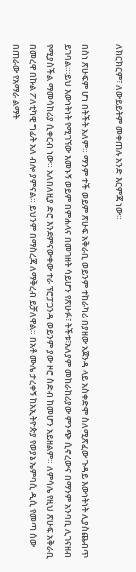ለክርክርም፣ ለውይይትም መቀጠሉ አንድ እርምጃ ነው።

በስነ ጽሁፍም ሆነ በትችት አለም። ማንም ተች ወይም ጽሁፍ አቅራቢ ወይንም ተከራካሪ በያዘው አጀንዳ ላይ አስቀድሞ ስለሚጽፈው ጉዳይ እውነትነት ሊያስጨብጥ ይገባል።፡ይህ እውነትነት የሚገኘው እመኑኝ ወይም በምሐላና በመገዘት ሳይሆን የጽሁፉ፣ ትችቱ፣አለያም መከራከሪያው ምንጭ ሲኖረውና በማንም አንባቢ ሊገናዘብ የሚያስችል ማመሳከሪያ ሲቀርብ ነው። አለበለዚያ ድሮ እንደምናውቀው ተራ ፕሮፓጋንዳ ወይንም ያው ዞሮ ስድብ ከመሆን አይዘልም። ለምሳሌ የዚህ ጽሁፍ አቅራቢ በመረዋ በኩል ፖለቲካዊ ግፊት አለ ብሎ ያምናል። ይህንም በማስረጃ ለማቅረብ ይቻለዋል። በአቶ ሙሌ ታረቀኝ ከአኢትዮጵያ የወያኔ ኤምባሲ ዲሲ የመጣ ሰው በጠራው የአማራ ልማት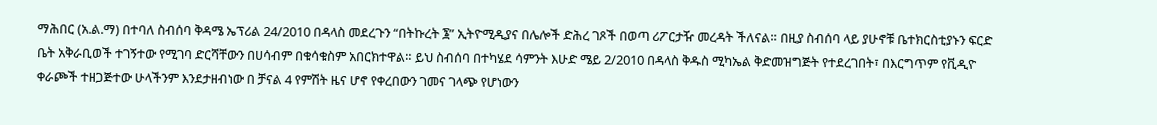ማሕበር (አ.ል.ማ) በተባለ ስብሰባ ቅዳሜ ኤፕሪል 24/2010 በዳላስ መደረጉን “በትኩረት ፮” ኢትዮሚዲያና በሌሎች ድሕረ ገጾች በወጣ ሪፖርታዥ መረዳት ችለናል። በዚያ ስብሰባ ላይ ያሁኖቹ ቤተክርስቲያኑን ፍርድ ቤት አቅራቢወች ተገኝተው የሚገባ ድርሻቸውን በሀሳብም በቁሳቁስም አበርክተዋል። ይህ ስብሰባ በተካሄደ ሳምንት እሁድ ሜይ 2/2010 በዳላስ ቅዱስ ሚካኤል ቅድመዝግጅት የተደረገበት፣ በእርግጥም የቪዲዮ ቀራጮች ተዘጋጅተው ሁላችንም እንደታዘብነው በ ቻናል 4 የምሽት ዜና ሆኖ የቀረበውን ገመና ገላጭ የሆነውን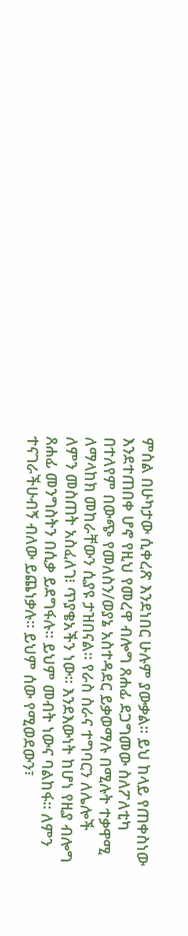ምስል በሁካታው ሲቀረጽ እንደነበር ሁሉም ያውቃል። ይህ ከላይ የጠቀስነው እንደተጠበቀ ሆኖ የዚህ የመረዋ ብሎግ ጸሐፊ ደጋግመው ስለፖለቲካ በተለየም በውጭ የመለስን/ወያኔ አስተዳደር ይቃወማሉ በሚሉት ተቃዋሚ ለማላከክ መከራቸውን ሲያዩ ታዝበናል። የራስ ስራና ተግባርን ለሌሎች ለምን መስጠት አስፈለገ፧ ጥያቄአችን ነው። እንደእውነት ከሆነ የዚያ ብሎግ ጸሐፊ መንግስትን በሲቃ ይደግፋሉ። ይህም መብት ነውና ባልከፋ። ለምን ተናገራችሁብኝ ብለው ይጨነቃሉ። ይህም ሰው የሚወደውን፣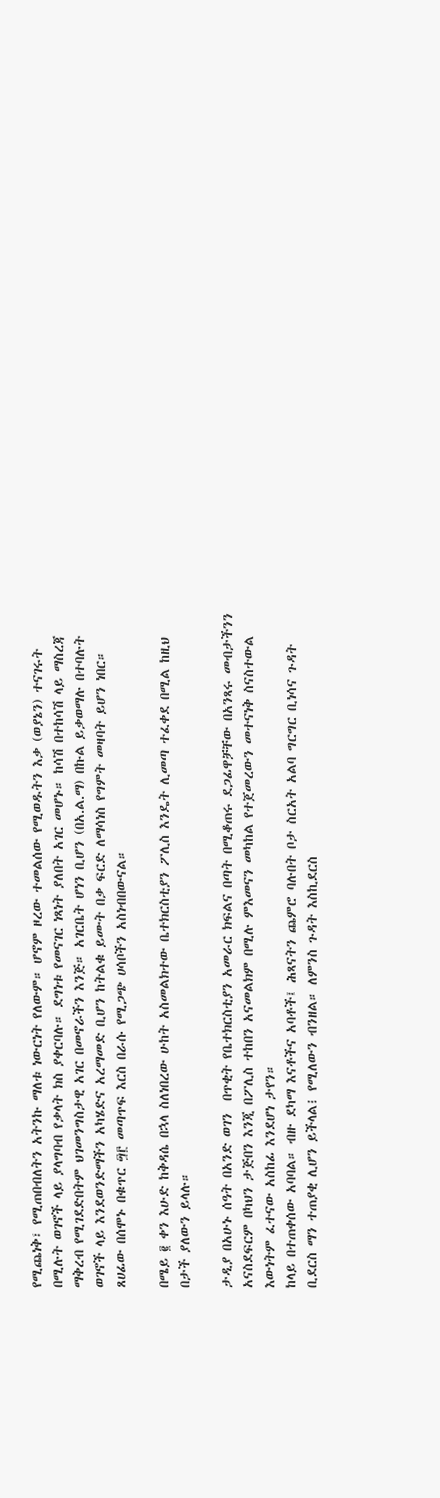የሚጨነቅ፣ የሚጠበብለትን አትንኩ ማለቱ ነውርነት የለውም። ሆኖም ዞረው ተመልሰው የሚወዱትን እቃ (ወያኔን) ተናገሩት በሚሉት ወገኖች ላይ ያላግባብ የቃላት ክስ ያቀርባሉ። ደግነቱ የመናገር ነጻነት ያለበት አገር መሆኑ። ከሳሽ በተከሳሽ ላይ ማስረጃ ማቅረብ የሚገደድበትም ህገመንግስታዊ አገር በመኖራችን እንጅ። አገርቤት ሆነን ቢሆን (በአ.ል.ማ) በኩል ይቃወማሉ በተባሉት ወገኖች ላይ እንደወንድማችን አካሄድና አረማመድ ቢሆን ከትልቁ ይሙት በቃ ፍርድ ለማሳነስ የግምት መዛባት ይሆን ነበር። ጸሀፊው በሰሞኑ በቁጥር ፵፫ መጣጥፍ እርስ በራሱ የሚጋጭ ሀሳቦችን አስነብበውናል።

በሜይ ፪ ቀን እሁድ ከቅዳሴ በኋላ ስለነበረው ሁከት አስመልክተው ቤተክርስቲያን ፖሊስ እንዴት ሊመጣ ተፈቀደ በሚል ከዚህ በታች ያለውን ይላሉ።

ታዲያ በአሁኑ ሰዓት በአንድ ወገን  በጥቂት የቤተክርስቲያን አመራር ክፍልና በጣት በሚቆጠሩ ደጋፊዋቻቸው በአንጻሩ መብታችንን አናስደፍርም በካህን ታጅበን እንጂ በፖሊስ ተከበን አናመልክም በሚሉ ምእመናን መካከል የተጀመረውን መተናነቅ ስናስተውል  እውነትም ፈተናው አስከፊ እንደሆነ ታየን።
ከላይ በተጠቀሰው አባባል። ብዙ ደካማ እናቶችና አባቶች፤ ሕጻናትን ጨምሮ ባሉበት ቦታ ስርአት አልባ ግርግር ቢነሳና ጉዳት ቢደርስ ማን ተጠያቂ ሊሆን ይችላል፧ የሚለውን ብንዘል። ለምንስ ጉዳት እስኪደርስ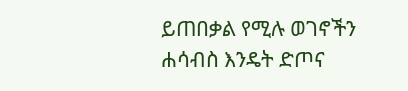ይጠበቃል የሚሉ ወገኖችን ሐሳብስ እንዴት ድጦና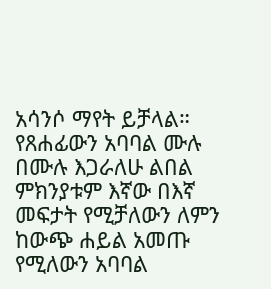አሳንሶ ማየት ይቻላል። የጸሐፊውን አባባል ሙሉ በሙሉ እጋራለሁ ልበል ምክንያቱም እኛው በእኛ መፍታት የሚቻለውን ለምን ከውጭ ሐይል አመጡ የሚለውን አባባል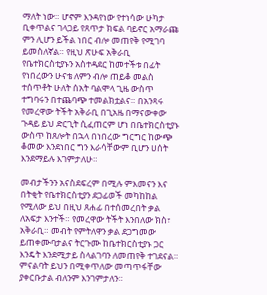ማለት ነው። ሆኖም እንዳየነው የተነሳው ሁካታ ቢቀጥልና ገላጋይ የጸጥታ ክፍል ባይኖር አማራጩ ምን ሊሆን ይችል ነበር ብሎ መጠየቅ የሚገባ ይመስለኛል። የዚህ ጽሁፍ አቅራቢ የቤተክርስቲያኑን አስተዳደር ከመተችቱ በፊት የነበረውን ሁናቴ ለምን ብሎ ጠይቆ መልስ ተሰጥቶት ሁለት ሰአት ባልሞላ ጊዜ ውስጥ ተግባሩን በተጨባጭ ተመልክቷልና። በአንጻሩ የመረዋው ትችት አቅራቢ በጊአዜ በማናውቀው ጉዳይ ይህ ድርጊት ሲፈጠርም ሆነ በቤተክርስቲያኑ ውስጥ ከጸሎት በኋላ በነበረው ግርግር ከውጭ ቆመው እንደነበር ግን እራሳቸውም ቢሆን ሀሰት እንደማይሉ እገምታለሁ።

መብታችንን አናስደፍረም በሚሉ ምእመናን እና በትቂት የቤተክርስቲያን ደጋፊወች መካከከል የሚለው ይህ በዚህ ጸሐፊ በተሰመረበት ቃል ለአፍታ እንተች። የመረዋው ትችት እንበለው ክስ፣ አቅራቢ። መብት የምትለዋን ቃል ደጋግመው ይጠቀሙባታልና ትርጉሙ ከቤተክርስቲያኑ ጋር እንዴት እንደሚታይ ስላልገባን ለመጠየቅ ተገደናል። ምናልባት ይህን በሚቀጥለው መጣጥፋቸው ያቀርቡታል ብለንም እንገምታለን።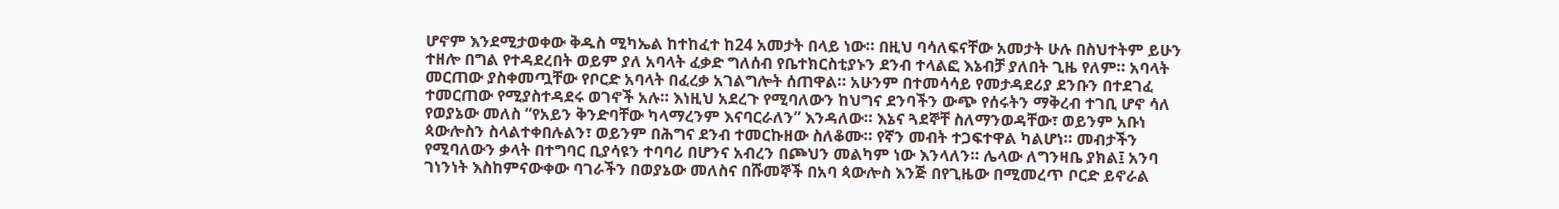ሆኖም እንደሚታወቀው ቅዱስ ሚካኤል ከተከፈተ ከ24 አመታት በላይ ነው። በዚህ ባሳለፍናቸው አመታት ሁሉ በስህተትም ይሁን ተዘሎ በግል የተዳደረበት ወይም ያለ አባላት ፈቃድ ግለሰብ የቤተክርስቲያኑን ደንብ ተላልፎ እኔብቻ ያለበት ጊዜ የለም። አባላት መርጠው ያስቀመጧቸው የቦርድ አባላት በፈረቃ አገልግሎት ሰጠዋል። አሁንም በተመሳሳይ የመታዳደሪያ ደንቡን በተደገፈ ተመርጠው የሚያስተዳደሩ ወገኖች አሉ። እነዚህ አደረጉ የሚባለውን ከህግና ደንባችን ውጭ የሰሩትን ማቅረብ ተገቢ ሆኖ ሳለ የወያኔው መለስ “የአይን ቅንድባቸው ካላማረንም እናባርራለን” እንዳለው። እኔና ጓደኞቸ ስለማንወዳቸው፣ ወይንም አቡነ ጳውሎስን ስላልተቀበሉልን፣ ወይንም በሕግና ደንብ ተመርኩዘው ስለቆሙ። የኛን መብት ተጋፍተዋል ካልሆነ። መብታችን የሚባለውን ቃላት በተግባር ቢያሳዩን ተባባሪ በሆንና አብረን በጮህን መልካም ነው እንላለን። ሌላው ለግንዛቤ ያክል፤ አንባ ገነንነት እስከምናውቀው ባገራችን በወያኔው መለስና በሹመኞች በአባ ጳውሎስ እንጅ በየጊዜው በሚመረጥ ቦርድ ይኖራል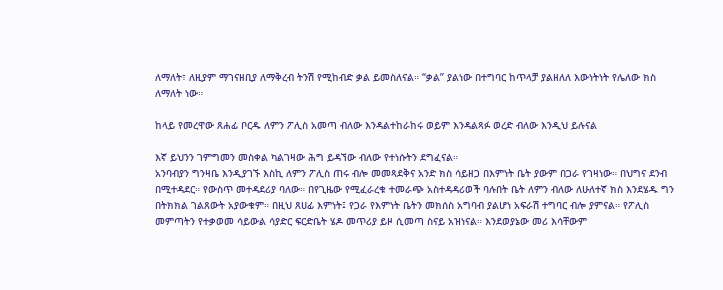ለማለት፣ ለዚያም ማገናዘቢያ ለማቅረብ ትንሽ የሚከብድ ቃል ይመስለናል። “ቃል” ያልነው በተግባር ከጥላቻ ያልዘለለ እውነትነት የሌለው ክስ ለማለት ነው።

ከላይ የመረዋው ጸሐፊ ቦርዱ ለምን ፖሊስ አመጣ ብለው እንዳልተከራከሩ ወይም እንዳልጻፉ ወረድ ብለው እንዲህ ይሉናል

እኛ ይህንን ገምግመን መስቀል ካልገዛው ሕግ ይዳኘው ብለው የተነሱትን ደግፈናል።
አንባብያን ግንዛቤ እንዲያገኙ እስኪ ለምን ፖሊስ ጠሩ ብሎ መመጻደቅና አንድ ክስ ሳይዘጋ በእምነት ቤት ያውም በጋራ የገዛነው። በህግና ደንብ በሚተዳደር። የውስጥ መተዳደሪያ ባለው። በየጊዜው የሚፈራረቁ ተመራጭ አስተዳዳሪወች ባሉበት ቤት ለምን ብለው ለሁለተኛ ክስ እንደሄዱ ግን በትክክል ገልጸውት አያውቁም። በዚህ ጸሀፊ እምነት፤ የጋራ የእምነት ቤትን መክሰስ አግባብ ያልሆነ አፍራሽ ተግባር ብሎ ያምናል። የፖሊስ መምጣትን የተቃወመ ሳይውል ሳያድር ፍርድቤት ሄዶ መጥሪያ ይዞ ሲመጣ ስናይ አዝነናል። እንደወያኔው መሪ እሳቸውም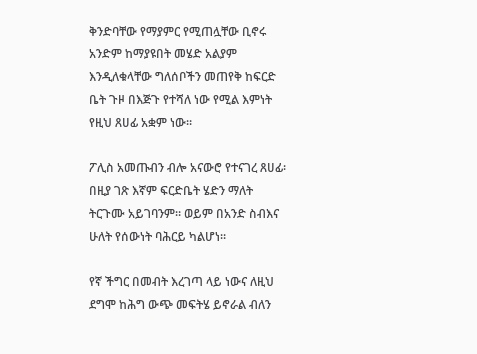ቅንድባቸው የማያምር የሚጠሏቸው ቢኖሩ አንድም ከማያዩበት መሄድ አልያም እንዲለቁላቸው ግለሰቦችን መጠየቅ ከፍርድ ቤት ጉዞ በእጅጉ የተሻለ ነው የሚል እምነት የዚህ ጸሀፊ አቋም ነው።

ፖሊስ አመጡብን ብሎ አናውሮ የተናገረ ጸሀፊ፡ በዚያ ገጽ እኛም ፍርድቤት ሄድን ማለት ትርጉሙ አይገባንም። ወይም በአንድ ስብእና ሁለት የሰውነት ባሕርይ ካልሆነ።

የኛ ችግር በመብት እረገጣ ላይ ነውና ለዚህ ደግሞ ከሕግ ውጭ መፍትሄ ይኖራል ብለን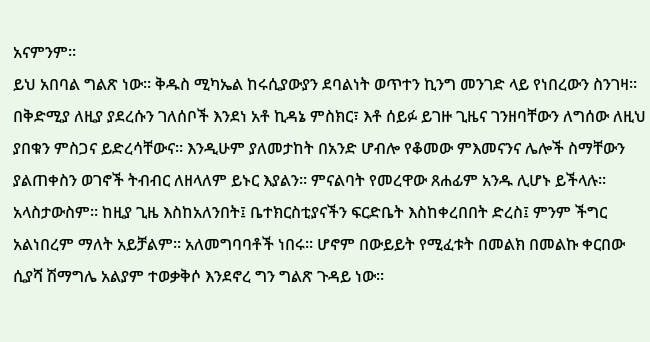አናምንም።
ይህ አበባል ግልጽ ነው። ቅዱስ ሚካኤል ከሩሲያውያን ደባልነት ወጥተን ኪንግ መንገድ ላይ የነበረውን ስንገዛ። በቅድሚያ ለዚያ ያደረሱን ገለሰቦች እንደነ አቶ ኪዳኔ ምስክር፣ እቶ ሰይፉ ይገዙ ጊዜና ገንዘባቸውን ለግሰው ለዚህ ያበቁን ምስጋና ይድረሳቸውና። እንዲሁም ያለመታከት በአንድ ሆብሎ የቆመው ምእመናንና ሌሎች ስማቸውን ያልጠቀስን ወገኖች ትብብር ለዘላለም ይኑር እያልን። ምናልባት የመረዋው ጸሐፊም አንዱ ሊሆኑ ይችላሉ። አላስታውስም። ከዚያ ጊዜ እስከአለንበት፤ ቤተክርስቲያናችን ፍርድቤት እስከቀረበበት ድረስ፤ ምንም ችግር አልነበረም ማለት አይቻልም። አለመግባባቶች ነበሩ። ሆኖም በውይይት የሚፈቱት በመልክ በመልኩ ቀርበው ሲያሻ ሽማግሌ አልያም ተወቃቅሶ እንደኖረ ግን ግልጽ ጉዳይ ነው።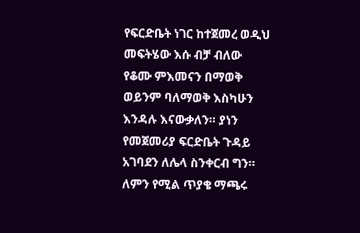የፍርድቤት ነገር ከተጀመረ ወዲህ መፍትሄው እሱ ብቻ ብለው የቆሙ ምእመናን በማወቅ ወይንም ባለማወቅ እስካሁን እንዳሉ እናውቃለን። ያነን የመጀመሪያ ፍርድቤት ጉዳይ አገባደን ለሌላ ስንቀርብ ግን። ለምን የሚል ጥያቄ ማጫሩ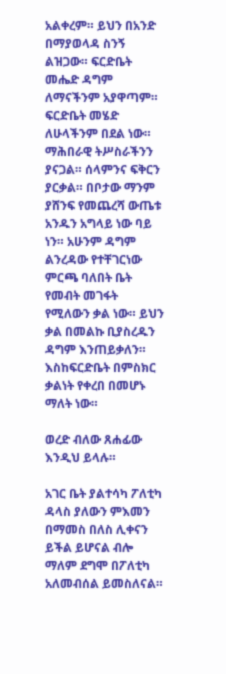አልቀረም። ይህን በአንድ በማያወላዳ ስንኝ ልዝጋው። ፍርድቤት መሔድ ዳግም ለማናችንም አያዋጣም። ፍርድቤት መሄድ ለሁላችንም በደል ነው። ማሕበራዊ ትሥስራችንን ያናጋል። ሰላምንና ፍቅርን ያርቃል። በቦታው ማንም ያሸንፍ የመጨረሻ ውጤቱ አንዱን አግላይ ነው ባይ ነን። አሁንም ዳግም ልንረዳው የተቸገርነው ምርጫ ባለበት ቤት የመብት መገፋት የሚለውን ቃል ነው። ይህን ቃል በመልኩ ቢያስረዱን ዳግም እንጠይቃለን። እስከፍርድቤት በምስክር ቃልነት የቀረበ በመሆኑ ማለት ነው።

ወረድ ብለው ጸሐፊው እንዲህ ይላሉ።

አገር ቤት ያልተሳካ ፖለቲካ ዳላስ ያለውን ምእመን በማመስ በለስ ሊቀናን ይችል ይሆናል ብሎ  ማለም ደግሞ በፖለቲካ አለመብሰል ይመስለናል።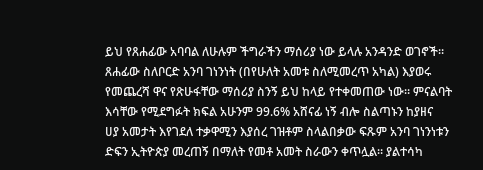ይህ የጸሐፊው አባባል ለሁሉም ችግራችን ማሰሪያ ነው ይላሉ አንዳንድ ወገኖች። ጸሐፊው ስለቦርድ አንባ ገነንነት (በየሁለት አመቱ ስለሚመረጥ አካል) እያወሩ የመጨረሻ ዋና የጽሁፋቸው ማሰሪያ ስንኝ ይህ ከላይ የተቀመጠው ነው። ምናልባት እሳቸው የሚደግፉት ክፍል አሁንም 99.6% አሸናፊ ነኝ ብሎ ስልጣኑን ከያዘና  ሀያ አመታት እየገደለ ተቃዋሚን እያሰረ ገዝቶም ስላልበቃው ፍጹም አንባ ገነንነቱን ድፍን ኢትዮጵያ መረጠኝ በማለት የመቶ አመት ስራውን ቀጥሏል። ያልተሳካ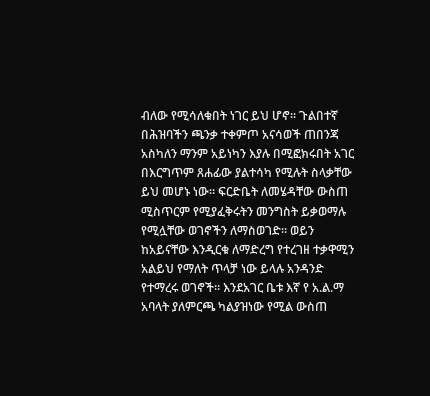ብለው የሚሳለቁበት ነገር ይህ ሆኖ። ጉልበተኛ በሕዝባችን ጫንቃ ተቀምጦ አናሳወች ጠበንጃ አስካለን ማንም አይነካን እያሉ በሚፎክሩበት አገር በእርግጥም ጸሐፊው ያልተሳካ የሚሉት ስላቃቸው ይህ መሆኑ ነው። ፍርድቤት ለመሄዳቸው ውስጠ ሚስጥርም የሚያፈቅሩትን መንግስት ይቃወማሉ የሚሏቸው ወገኖችን ለማስወገድ። ወይን ከአይናቸው እንዲርቁ ለማድረግ የተረገዘ ተቃዋሚን አልይህ የማለት ጥላቻ ነው ይላሉ አንዳንድ የተማረሩ ወገኖች። እንደአገር ቤቱ እኛ የ አ.ል.ማ አባላት ያለምርጫ ካልያዝነው የሚል ውስጠ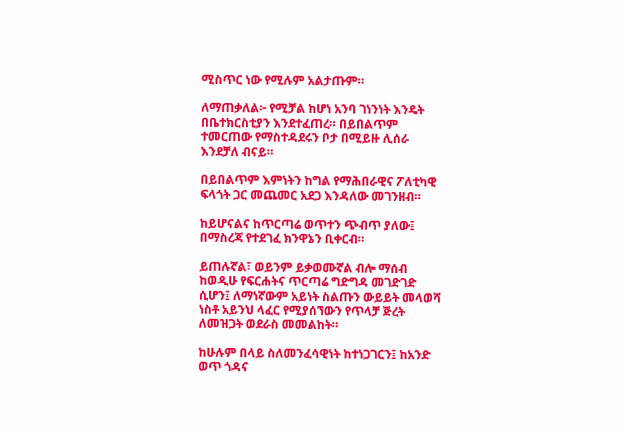ሚስጥር ነው የሚሉም አልታጡም።

ለማጠቃለል፦ የሚቻል ከሆነ አንባ ገነንነት እንዴት በቤተክርስቲያን እንደተፈጠረ። በይበልጥም ተመርጠው የማስተዳደሩን ቦታ በሚይዙ ሊሰራ እንደቻለ ብናይ።

በይበልጥም እምነትን ከግል የማሕበራዊና ፖለቲካዊ ፍላጎት ጋር መጨመር አደጋ እንዳለው መገንዘብ።

ከይሆናልና ከጥርጣሬ ወጥተን ጭብጥ ያለው፤ በማስረጃ የተደገፈ ክንዋኔን ቢቀርብ።

ይጠሉኛል፣ ወይንም ይቃወሙኛል ብሎ ማሰብ ከወዲሁ የፍርሐትና ጥርጣሬ ግድግዳ መገድገድ ሲሆን፤ ለማነኛውም አይነት ስልጡን ውይይት መላወሻ ነስቶ አይንህ ላፈር የሚያሰኘውን የጥላቻ ጅረት ለመዝጋት ወደራስ መመልከት።

ከሁሉም በላይ ስለመንፈሳዊነት ከተነጋገርን፤ ከአንድ ወጥ ጎዳና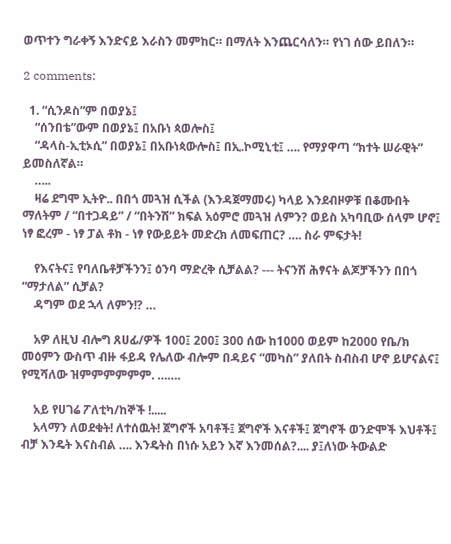ወጥተን ግራቀኝ እንድናይ እራስን መምከር። በማለት እንጨርሳለን። የነገ ሰው ይበለን።

2 comments:

  1. “ሲንዶስ”ም በወያኔ፤
    “ሰንበቴ”ውም በወያኔ፤ በአቡነ ጳወሎስ፤
    “ዳላስ-ኢቲኦሲ” በወያኔ፤ በአቡነጳውሎስ፤ በኢ.ኮሚኒቲ፤ …. የማያዋጣ “ክተት ሠራዊት” ይመስለኛል።
    …..
    ዛሬ ደግሞ ኢትዮ.. በበጎ መጓዝ ሲችል (እንዳጀማመሩ) ካላይ እንደብዞዎቹ በቆሙበት ማለትም / “በተጋዳይ” / “በትንሽ” ክፍል አዕምሮ መጓዝ ለምን? ወይስ አካባቢው ሰላም ሆኖ፤ ነፃ ፎረም - ነፃ ፓል ቶክ - ነፃ የውይይት መድረክ ለመፍጠር? …. ስራ ምፍታት!

    የእናትና፤ የባለቤቶቻችንን፤ ዕንባ ማድረቅ ሲቻልል? --- ትናንሽ ሕፃናት ልጆቻችንን በበጎ “ማታለል” ሲቻል?
    ዳግም ወደ ኋላ ለምን!? …

    አዎ ለዚህ ብሎግ ጸሀፊ/ዎች 100፤ 200፤ 300 ሰው ከ1000 ወይም ከ2000 የቤ/ክ መዕምን ውስጥ ብዙ ፋይዳ የሌለው ብሎም በዳይና “መካስ” ያለበት ስብስብ ሆኖ ይሆናልና፤ የሚሻለው ዝምምምምምም. …….

    አይ የሀገሬ ፖለቲካ/ከኞች !.....
    አላማን ለወደቁት! ለተሰዉት! ጀግኖች አባቶች፤ ጀግኖች እናቶች፤ ጀግኖች ወንድሞች እህቶች፤ ብቻ እንዴት እናስብል …. እንዴትስ በነሱ አይን እኛ እንመሰል?.... ያ፤ለነው ትውልድ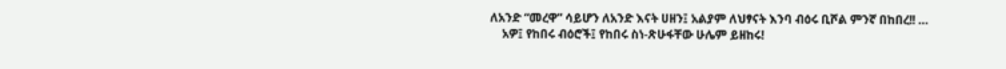ለአንድ “መረዋ” ሳይሆን ለአንድ እናት ሀዘን፤ አልያም ለህፃናት እንባ ብዕሩ ቢሾል ምንኛ በከበረ!! …
    አዎ፤ የከበሩ ብዕሮች፤ የከበሩ ስነ-ጽሁፋቸው ሁሌም ይዘከሩ!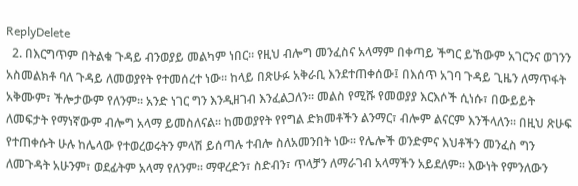ReplyDelete
  2. በእርግጥም በትልቁ ጉዳይ ብንወያይ መልካም ነበር። የዚህ ብሎግ መንፈስና አላማም በቀጣይ ችግር ይኸውም አገርንና ወገንን አስመልክቶ ባለ ጉዳይ ለመወያየት የተመሰረተ ነው። ከላይ በጽሁፉ አቅራቢ እንደተጠቀሰው፤ በእሰጥ አገባ ጉዳይ ጊዜን ለማጥፋት አቅሙም፣ ችሎታውም የለንም። አንድ ነገር ግን እንዲዘገብ እንፈልጋለን። መልስ የሚሹ የመወያያ እርእሶች ሲነሱ፣ በውይይት ለመፍታት የማነኛውም ብሎግ አላማ ይመስለናል። ከመወያየት የየግል ድክመቶችን ልንማር፣ ብሎም ልናርም እንችላለን። በዚህ ጽሁፍ የተጠቀሱት ሁሉ ከሌላው የተወረወሩትን ምላሽ ይሰጣሉ ተብሎ ስለአመንበት ነው። የሌሎች ወንድምና እህቶችን መንፈስ ግን ለመጉዳት አሁንም፣ ወደፊትም አላማ የለንም። ማዋረድን፣ ስድብን፣ ጥላቻን ለማራገብ አላማችን አይደለም። እውነት የምንለውን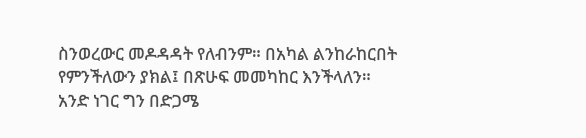ስንወረውር መዶዳዳት የለብንም። በአካል ልንከራከርበት የምንችለውን ያክል፤ በጽሁፍ መመካከር እንችላለን። አንድ ነገር ግን በድጋሜ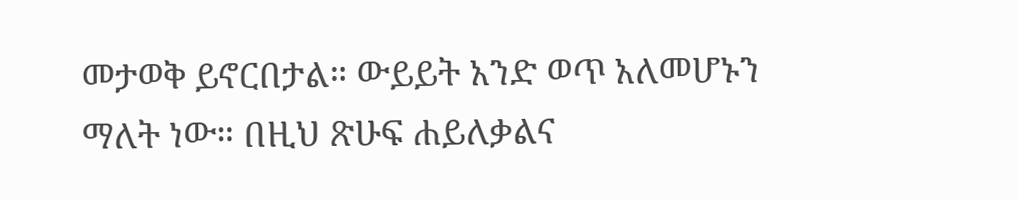መታወቅ ይኖርበታል። ውይይት አንድ ወጥ አለመሆኑን ማለት ነው። በዚህ ጽሁፍ ሐይለቃልና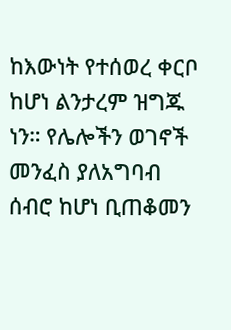ከእውነት የተሰወረ ቀርቦ ከሆነ ልንታረም ዝግጁ ነን። የሌሎችን ወገኖች መንፈስ ያለአግባብ ሰብሮ ከሆነ ቢጠቆመን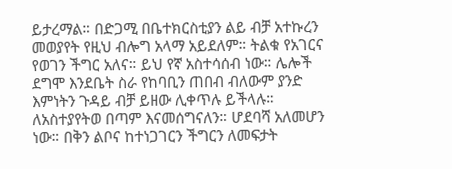ይታረማል። በድጋሚ በቤተክርስቲያን ልይ ብቻ አተኩረን መወያየት የዚህ ብሎግ አላማ አይደለም። ትልቁ የአገርና የወገን ችግር አለና። ይህ የኛ አስተሳሰብ ነው። ሌሎች ደግሞ እንደቤት ስራ የከባቢን ጠበብ ብለውም ያንድ እምነትን ጉዳይ ብቻ ይዘው ሊቀጥሉ ይችላሉ። ለአስተያየትወ በጣም እናመሰግናለን። ሆደባሻ አለመሆን ነው። በቅን ልቦና ከተነጋገርን ችግርን ለመፍታት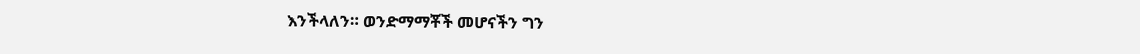እንችላለን። ወንድማማቾች መሆናችን ግን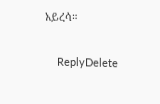አይረሳ።

    ReplyDelete